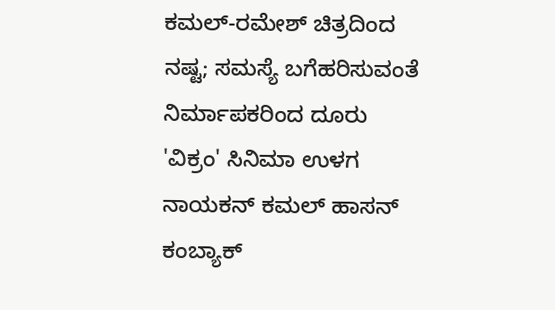ಕಮಲ್-ರಮೇಶ್ ಚಿತ್ರದಿಂದ ನಷ್ಟ; ಸಮಸ್ಯೆ ಬಗೆಹರಿಸುವಂತೆ ನಿರ್ಮಾಪಕರಿಂದ ದೂರು
'ವಿಕ್ರಂ' ಸಿನಿಮಾ ಉಳಗ ನಾಯಕನ್ ಕಮಲ್ ಹಾಸನ್ ಕಂಬ್ಯಾಕ್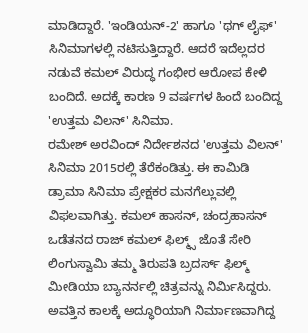ಮಾಡಿದ್ದಾರೆ. 'ಇಂಡಿಯನ್-2' ಹಾಗೂ 'ಥಗ್ ಲೈಫ್' ಸಿನಿಮಾಗಳಲ್ಲಿ ನಟಿಸುತ್ತಿದ್ದಾರೆ. ಆದರೆ ಇದೆಲ್ಲದರ ನಡುವೆ ಕಮಲ್ ವಿರುದ್ಧ ಗಂಭೀರ ಆರೋಪ ಕೇಳಿ ಬಂದಿದೆ. ಅದಕ್ಕೆ ಕಾರಣ 9 ವರ್ಷಗಳ ಹಿಂದೆ ಬಂದಿದ್ದ 'ಉತ್ತಮ ವಿಲನ್' ಸಿನಿಮಾ.
ರಮೇಶ್ ಅರವಿಂದ್ ನಿರ್ದೇಶನದ 'ಉತ್ತಮ ವಿಲನ್' ಸಿನಿಮಾ 2015ರಲ್ಲಿ ತೆರೆಕಂಡಿತ್ತು. ಈ ಕಾಮಿಡಿ ಡ್ರಾಮಾ ಸಿನಿಮಾ ಪ್ರೇಕ್ಷಕರ ಮನಗೆಲ್ಲುವಲ್ಲಿ ವಿಫಲವಾಗಿತ್ತು. ಕಮಲ್ ಹಾಸನ್, ಚಂದ್ರಹಾಸನ್ ಒಡೆತನದ ರಾಜ್ ಕಮಲ್ ಫಿಲ್ಮ್ಸ್ ಜೊತೆ ಸೇರಿ ಲಿಂಗುಸ್ವಾಮಿ ತಮ್ಮ ತಿರುಪತಿ ಬ್ರದರ್ಸ್ ಫಿಲ್ಮ್ ಮೀಡಿಯಾ ಬ್ಯಾನರ್ನಲ್ಲಿ ಚಿತ್ರವನ್ನು ನಿರ್ಮಿಸಿದ್ದರು. ಅವತ್ತಿನ ಕಾಲಕ್ಕೆ ಅದ್ಧೂರಿಯಾಗಿ ನಿರ್ಮಾಣವಾಗಿದ್ದ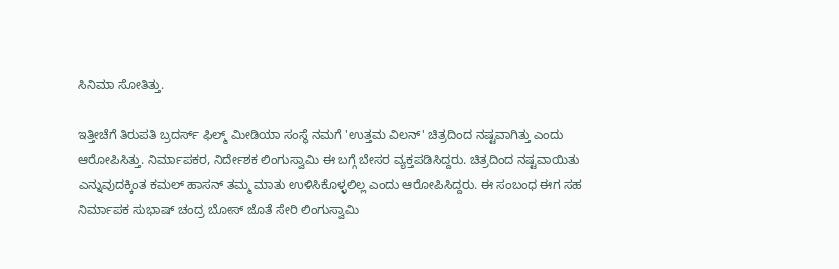ಸಿನಿಮಾ ಸೋತಿತ್ತು.

ಇತ್ತೀಚೆಗೆ ತಿರುಪತಿ ಬ್ರದರ್ಸ್ ಫಿಲ್ಮ್ ಮೀಡಿಯಾ ಸಂಸ್ಥೆ ನಮಗೆ 'ಉತ್ತಮ ವಿಲನ್' ಚಿತ್ರದಿಂದ ನಷ್ಟವಾಗಿತ್ತು ಎಂದು ಆರೋಪಿಸಿತ್ತು. ನಿರ್ಮಾಪಕರ, ನಿರ್ದೇಶಕ ಲಿಂಗುಸ್ವಾಮಿ ಈ ಬಗ್ಗೆ ಬೇಸರ ವ್ಯಕ್ತಪಡಿಸಿದ್ದರು. ಚಿತ್ರದಿಂದ ನಷ್ಟವಾಯಿತು ಎನ್ನುವುದಕ್ಕಿಂತ ಕಮಲ್ ಹಾಸನ್ ತಮ್ಮ ಮಾತು ಉಳಿಸಿಕೊಳ್ಳಲಿಲ್ಲ ಎಂದು ಆರೋಪಿಸಿದ್ದರು. ಈ ಸಂಬಂಧ ಈಗ ಸಹ ನಿರ್ಮಾಪಕ ಸುಭಾಷ್ ಚಂದ್ರ ಬೋಸ್ ಜೊತೆ ಸೇರಿ ಲಿಂಗುಸ್ವಾಮಿ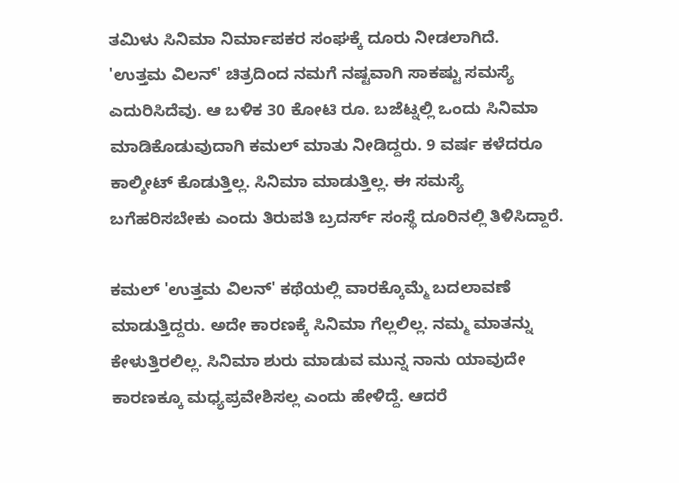ತಮಿಳು ಸಿನಿಮಾ ನಿರ್ಮಾಪಕರ ಸಂಘಕ್ಕೆ ದೂರು ನೀಡಲಾಗಿದೆ.
'ಉತ್ತಮ ವಿಲನ್' ಚಿತ್ರದಿಂದ ನಮಗೆ ನಷ್ಟವಾಗಿ ಸಾಕಷ್ಟು ಸಮಸ್ಯೆ ಎದುರಿಸಿದೆವು. ಆ ಬಳಿಕ 30 ಕೋಟಿ ರೂ. ಬಜೆಟ್ನಲ್ಲಿ ಒಂದು ಸಿನಿಮಾ ಮಾಡಿಕೊಡುವುದಾಗಿ ಕಮಲ್ ಮಾತು ನೀಡಿದ್ದರು. 9 ವರ್ಷ ಕಳೆದರೂ ಕಾಲ್ಶೀಟ್ ಕೊಡುತ್ತಿಲ್ಲ. ಸಿನಿಮಾ ಮಾಡುತ್ತಿಲ್ಲ. ಈ ಸಮಸ್ಯೆ ಬಗೆಹರಿಸಬೇಕು ಎಂದು ತಿರುಪತಿ ಬ್ರದರ್ಸ್ ಸಂಸ್ಥೆ ದೂರಿನಲ್ಲಿ ತಿಳಿಸಿದ್ದಾರೆ.

ಕಮಲ್ 'ಉತ್ತಮ ವಿಲನ್' ಕಥೆಯಲ್ಲಿ ವಾರಕ್ಕೊಮ್ಮೆ ಬದಲಾವಣೆ ಮಾಡುತ್ತಿದ್ದರು. ಅದೇ ಕಾರಣಕ್ಕೆ ಸಿನಿಮಾ ಗೆಲ್ಲಲಿಲ್ಲ. ನಮ್ಮ ಮಾತನ್ನು ಕೇಳುತ್ತಿರಲಿಲ್ಲ. ಸಿನಿಮಾ ಶುರು ಮಾಡುವ ಮುನ್ನ ನಾನು ಯಾವುದೇ ಕಾರಣಕ್ಕೂ ಮಧ್ಯಪ್ರವೇಶಿಸಲ್ಲ ಎಂದು ಹೇಳಿದ್ದೆ. ಆದರೆ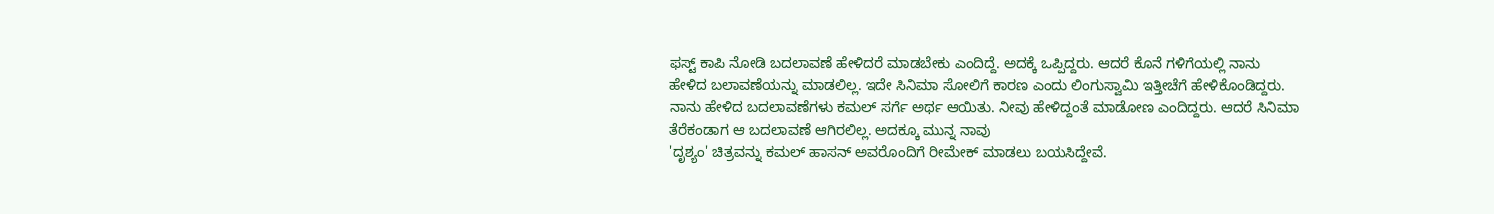ಫಸ್ಟ್ ಕಾಪಿ ನೋಡಿ ಬದಲಾವಣೆ ಹೇಳಿದರೆ ಮಾಡಬೇಕು ಎಂದಿದ್ದೆ. ಅದಕ್ಕೆ ಒಪ್ಪಿದ್ದರು. ಆದರೆ ಕೊನೆ ಗಳಿಗೆಯಲ್ಲಿ ನಾನು ಹೇಳಿದ ಬಲಾವಣೆಯನ್ನು ಮಾಡಲಿಲ್ಲ. ಇದೇ ಸಿನಿಮಾ ಸೋಲಿಗೆ ಕಾರಣ ಎಂದು ಲಿಂಗುಸ್ವಾಮಿ ಇತ್ತೀಚೆಗೆ ಹೇಳಿಕೊಂಡಿದ್ದರು.
ನಾನು ಹೇಳಿದ ಬದಲಾವಣೆಗಳು ಕಮಲ್ ಸರ್ಗೆ ಅರ್ಥ ಆಯಿತು. ನೀವು ಹೇಳಿದ್ದಂತೆ ಮಾಡೋಣ ಎಂದಿದ್ದರು. ಆದರೆ ಸಿನಿಮಾ ತೆರೆಕಂಡಾಗ ಆ ಬದಲಾವಣೆ ಆಗಿರಲಿಲ್ಲ. ಅದಕ್ಕೂ ಮುನ್ನ ನಾವು
'ದೃಶ್ಯಂ' ಚಿತ್ರವನ್ನು ಕಮಲ್ ಹಾಸನ್ ಅವರೊಂದಿಗೆ ರೀಮೇಕ್ ಮಾಡಲು ಬಯಸಿದ್ದೇವೆ.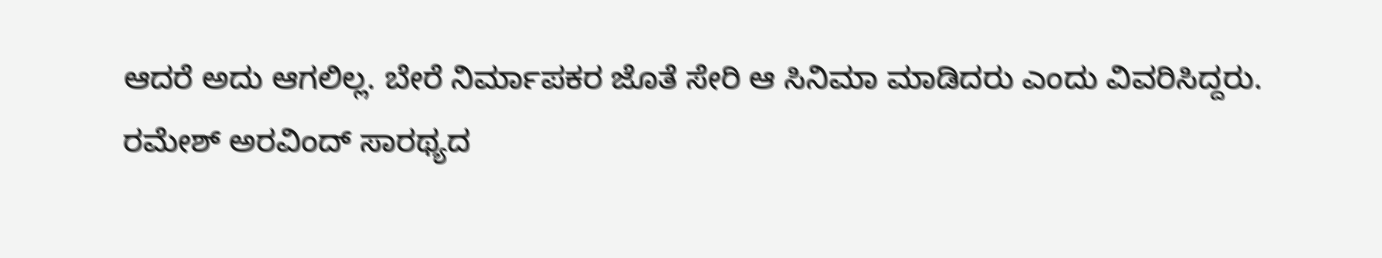ಆದರೆ ಅದು ಆಗಲಿಲ್ಲ. ಬೇರೆ ನಿರ್ಮಾಪಕರ ಜೊತೆ ಸೇರಿ ಆ ಸಿನಿಮಾ ಮಾಡಿದರು ಎಂದು ವಿವರಿಸಿದ್ದರು.
ರಮೇಶ್ ಅರವಿಂದ್ ಸಾರಥ್ಯದ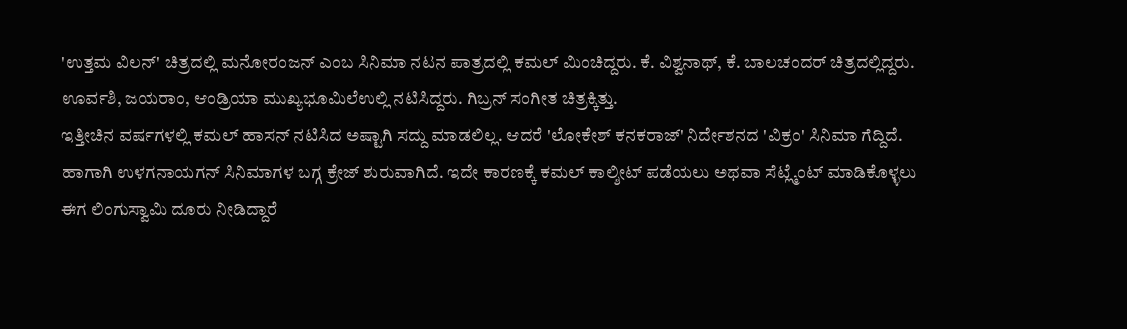'ಉತ್ತಮ ವಿಲನ್' ಚಿತ್ರದಲ್ಲಿ ಮನೋರಂಜನ್ ಎಂಬ ಸಿನಿಮಾ ನಟನ ಪಾತ್ರದಲ್ಲಿ ಕಮಲ್ ಮಿಂಚಿದ್ದರು. ಕೆ. ವಿಶ್ವನಾಥ್, ಕೆ. ಬಾಲಚಂದರ್ ಚಿತ್ರದಲ್ಲಿದ್ದರು. ಊರ್ವಶಿ, ಜಯರಾಂ, ಆಂಡ್ರಿಯಾ ಮುಖ್ಯಭೂಮಿಲೆಉಲ್ಲಿ ನಟಿಸಿದ್ದರು. ಗಿಬ್ರನ್ ಸಂಗೀತ ಚಿತ್ರಕ್ಕಿತ್ತು.
ಇತ್ತೀಚಿನ ವರ್ಷಗಳಲ್ಲಿ ಕಮಲ್ ಹಾಸನ್ ನಟಿಸಿದ ಅಷ್ಟಾಗಿ ಸದ್ದು ಮಾಡಲಿಲ್ಲ. ಆದರೆ 'ಲೋಕೇಶ್ ಕನಕರಾಜ್' ನಿರ್ದೇಶನದ 'ವಿಕ್ರಂ' ಸಿನಿಮಾ ಗೆದ್ದಿದೆ. ಹಾಗಾಗಿ ಉಳಗನಾಯಗನ್ ಸಿನಿಮಾಗಳ ಬಗ್ಗ ಕ್ರೇಜ್ ಶುರುವಾಗಿದೆ. ಇದೇ ಕಾರಣಕ್ಕೆ ಕಮಲ್ ಕಾಲ್ಶೀಟ್ ಪಡೆಯಲು ಅಥವಾ ಸೆಟ್ಲ್ಮೆಂಟ್ ಮಾಡಿಕೊಳ್ಳಲು ಈಗ ಲಿಂಗುಸ್ವಾಮಿ ದೂರು ನೀಡಿದ್ದಾರೆ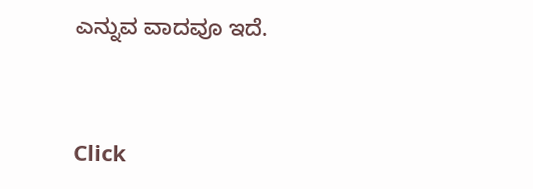ಎನ್ನುವ ವಾದವೂ ಇದೆ.


Click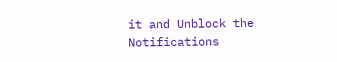it and Unblock the Notifications